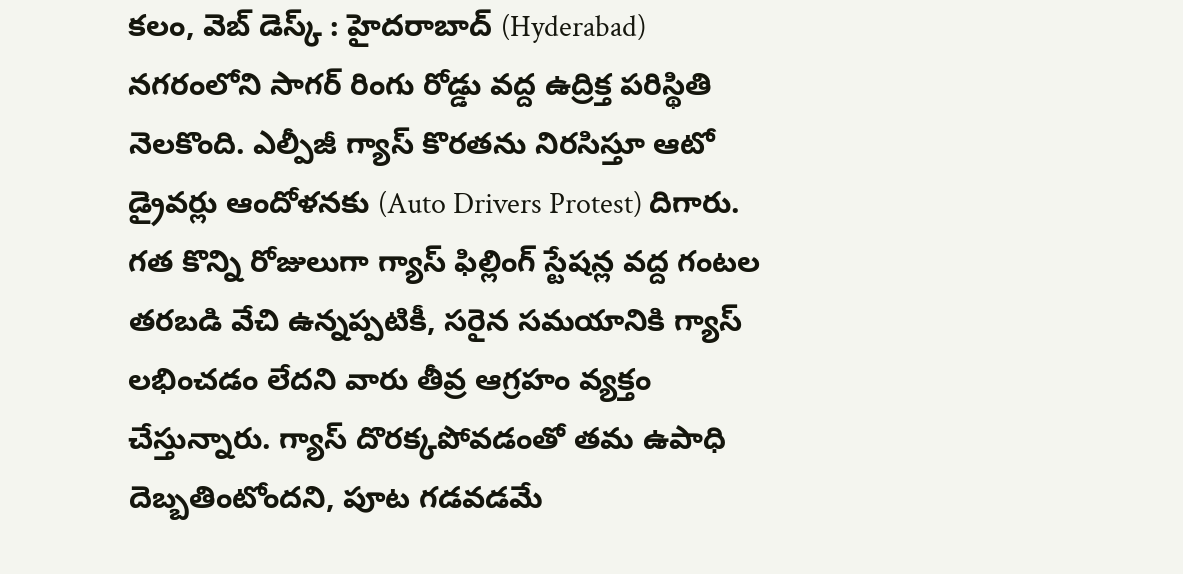కలం, వెబ్ డెస్క్ : హైదరాబాద్ (Hyderabad) నగరంలోని సాగర్ రింగు రోడ్డు వద్ద ఉద్రిక్త పరిస్థితి నెలకొంది. ఎల్పీజీ గ్యాస్ కొరతను నిరసిస్తూ ఆటో డ్రైవర్లు ఆందోళనకు (Auto Drivers Protest) దిగారు. గత కొన్ని రోజులుగా గ్యాస్ ఫిల్లింగ్ స్టేషన్ల వద్ద గంటల తరబడి వేచి ఉన్నప్పటికీ, సరైన సమయానికి గ్యాస్ లభించడం లేదని వారు తీవ్ర ఆగ్రహం వ్యక్తం చేస్తున్నారు. గ్యాస్ దొరక్కపోవడంతో తమ ఉపాధి దెబ్బతింటోందని, పూట గడవడమే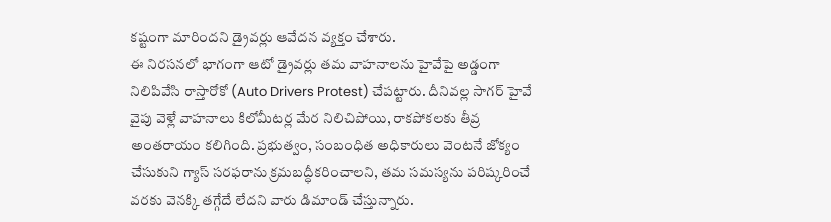కష్టంగా మారిందని డ్రైవర్లు ఆవేదన వ్యక్తం చేశారు.
ఈ నిరసనలో భాగంగా ఆటో డ్రైవర్లు తమ వాహనాలను హైవేపై అడ్డంగా నిలిపివేసి రాస్తారోకో (Auto Drivers Protest) చేపట్టారు. దీనివల్ల సాగర్ హైవే వైపు వెళ్లే వాహనాలు కిలోమీటర్ల మేర నిలిచిపోయి, రాకపోకలకు తీవ్ర అంతరాయం కలిగింది. ప్రభుత్వం, సంబంధిత అధికారులు వెంటనే జోక్యం చేసుకుని గ్యాస్ సరఫరాను క్రమబద్ధీకరించాలని, తమ సమస్యను పరిష్కరించే వరకు వెనక్కి తగ్గేదే లేదని వారు డిమాండ్ చేస్తున్నారు.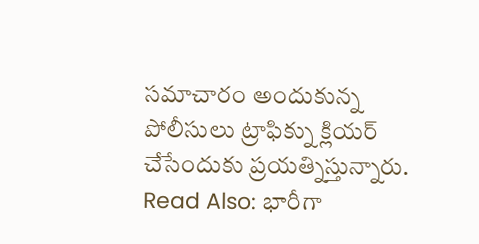సమాచారం అందుకున్న పోలీసులు ట్రాఫిక్ను క్లియర్ చేసేందుకు ప్రయత్నిస్తున్నారు.
Read Also: భారీగా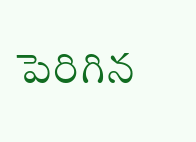పెరిగిన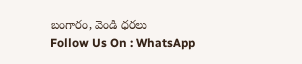బంగారం, వెండి ధరలు
Follow Us On : WhatsApp